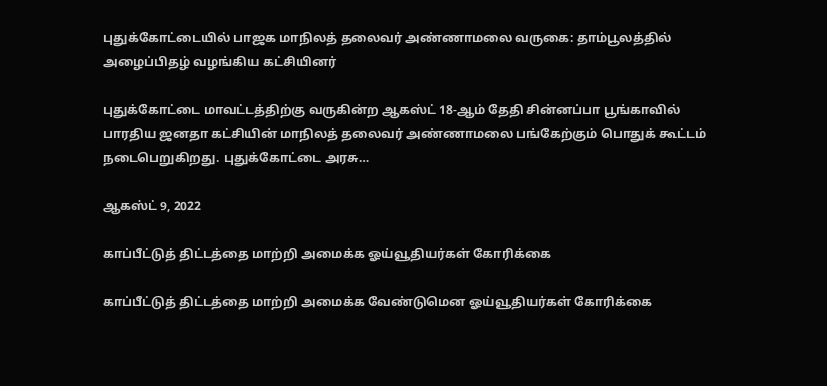புதுக்கோட்டையில் பாஜக மாநிலத் தலைவர் அண்ணாமலை வருகை: தாம்பூலத்தில் அழைப்பிதழ் வழங்கிய கட்சியினர்

புதுக்கோட்டை மாவட்டத்திற்கு வருகின்ற ஆகஸ்ட் 18-ஆம் தேதி சின்னப்பா பூங்காவில் பாரதிய ஜனதா கட்சியின் மாநிலத் தலைவர் அண்ணாமலை பங்கேற்கும் பொதுக் கூட்டம் நடைபெறுகிறது. புதுக்கோட்டை அரசு…

ஆகஸ்ட் 9, 2022

காப்பீட்டுத் திட்டத்தை மாற்றி அமைக்க ஓய்வூதியர்கள் கோரிக்கை

காப்பீட்டுத் திட்டத்தை மாற்றி அமைக்க வேண்டுமென ஓய்வூதியர்கள் கோரிக்கை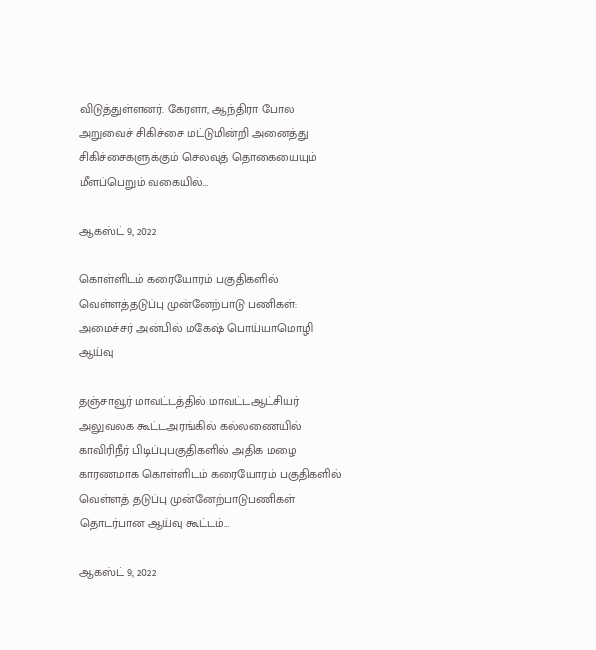விடுத்துள்ளனர். கேரளா, ஆந்திரா போல  அறுவைச் சிகிச்சை மட்டுமின்றி அனைத்து சிகிச்சைகளுக்கும் செலவுத் தொகையையும் மீளப்பெறும் வகையில்…

ஆகஸ்ட் 9, 2022

கொள்ளிடம் கரையோரம் பகுதிகளில் வெள்ளத்தடுப்பு முன்னேற்பாடு பணிகள்: அமைச்சர் அன்பில் மகேஷ் பொய்யாமொழி ஆய்வு

தஞ்சாவூர் மாவட்டத்தில் மாவட்டஆட்சியர் அலுவலக கூட்டஅரங்கில் கல்லணையில் காவிரிநீர் பிடிப்புபகுதிகளில் அதிக மழை காரணமாக கொள்ளிடம் கரையோரம் பகுதிகளில் வெள்ளத் தடுப்பு முன்னேற்பாடுபணிகள் தொடர்பான ஆய்வு கூட்டம்…

ஆகஸ்ட் 9, 2022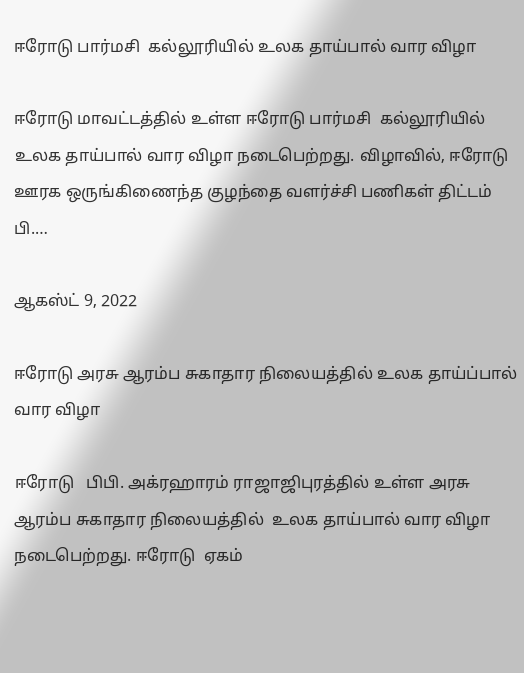ஈரோடு பார்மசி  கல்லூரியில் உலக தாய்பால் வார விழா

ஈரோடு மாவட்டத்தில் உள்ள ஈரோடு பார்மசி  கல்லூரியில் உலக தாய்பால் வார விழா நடைபெற்றது. விழாவில், ஈரோடு ஊரக ஒருங்கிணைந்த குழந்தை வளர்ச்சி பணிகள் திட்டம்  பி.…

ஆகஸ்ட் 9, 2022

ஈரோடு அரசு ஆரம்ப சுகாதார நிலையத்தில் உலக தாய்ப்பால் வார விழா

ஈரோடு   பிபி. அக்ரஹாரம் ராஜாஜிபுரத்தில் உள்ள அரசு ஆரம்ப சுகாதார நிலையத்தில்  உலக தாய்பால் வார விழா நடைபெற்றது. ஈரோடு  ஏகம்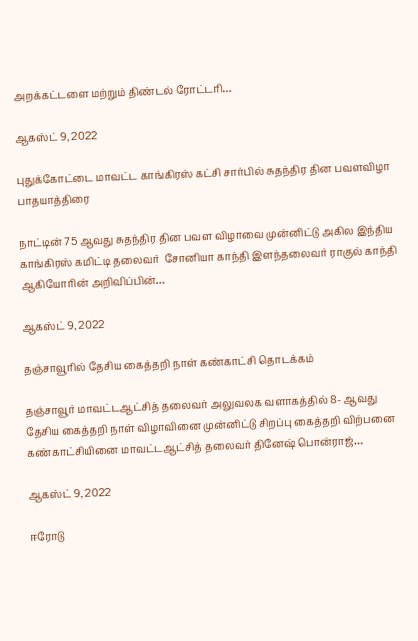அறக்கட்டளை மற்றும் திண்டல் ரோட்டரி…

ஆகஸ்ட் 9, 2022

புதுக்கோட்டை மாவட்ட காங்கிரஸ் கட்சி சார்பில் சுதந்திர தின பவளவிழா பாதயாத்திரை

நாட்டின் 75 ஆவது சுதந்திர தின பவள விழாவை முன்னிட்டு அகில இந்திய காங்கிரஸ் கமிட்டி தலைவர்  சோனியா காந்தி இளந்தலைவர் ராகுல் காந்தி ஆகியோரின் அறிவிப்பின்…

ஆகஸ்ட் 9, 2022

தஞ்சாவூரில் தேசிய கைத்தறி நாள் கண்காட்சி தொடக்கம்

தஞ்சாவூர் மாவட்டஆட்சித் தலைவர் அலுவலக வளாகத்தில் 8- ஆவது தேசிய கைத்தறி நாள் விழாவினை முன்னிட்டு சிறப்பு கைத்தறி விற்பனை கண்காட்சியினை மாவட்டஆட்சித் தலைவர் தினேஷ் பொன்ராஜ்…

ஆகஸ்ட் 9, 2022

ஈரோடு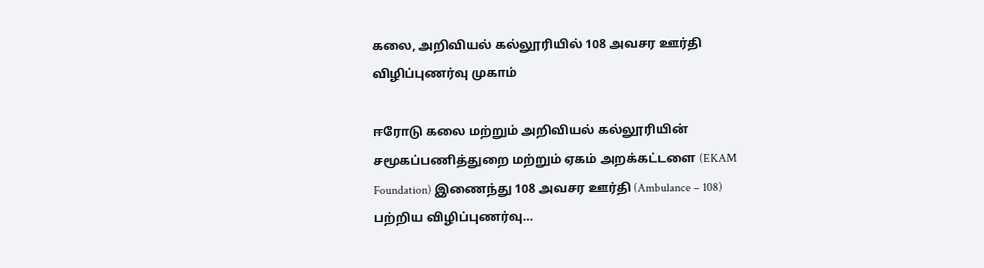கலை, அறிவியல் கல்லூரியில் 108 அவசர ஊர்தி விழிப்புணர்வு முகாம்

ஈரோடு கலை மற்றும் அறிவியல் கல்லூரியின் சமூகப்பணித்துறை மற்றும் ஏகம் அறக்கட்டளை (EKAM Foundation) இணைந்து 108 அவசர ஊர்தி (Ambulance – 108) பற்றிய விழிப்புணர்வு…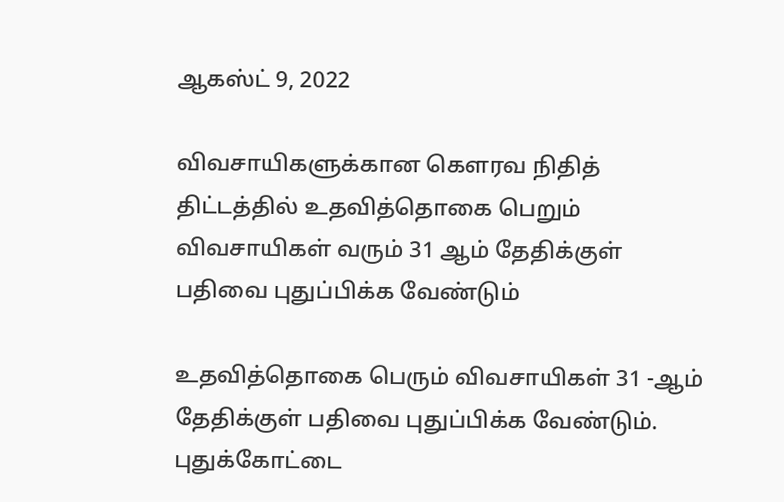ஆகஸ்ட் 9, 2022

விவசாயிகளுக்கான கௌரவ நிதித் திட்டத்தில் உதவித்தொகை பெறும் விவசாயிகள் வரும் 31 ஆம் தேதிக்குள் பதிவை புதுப்பிக்க வேண்டும்

உதவித்தொகை பெரும் விவசாயிகள் 31 -ஆம் தேதிக்குள் பதிவை புதுப்பிக்க வேண்டும். புதுக்கோட்டை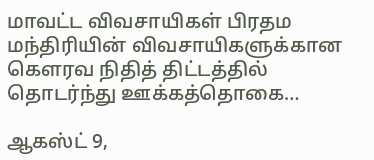மாவட்ட விவசாயிகள் பிரதம மந்திரியின் விவசாயிகளுக்கான கௌரவ நிதித் திட்டத்தில் தொடர்ந்து ஊக்கத்தொகை…

ஆகஸ்ட் 9,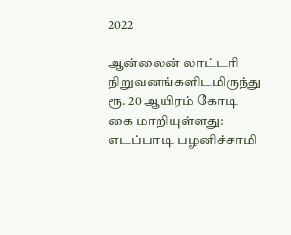2022

ஆன்லைன் லாட்டரி நிறுவனங்களிடமிருந்து ரூ. 20 ஆயிரம் கோடி கை மாறியுள்ளது: எடப்பாடி பழனிச்சாமி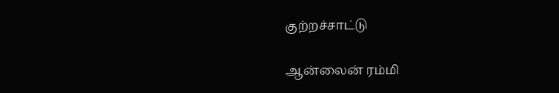குற்றச்சாட்டு

ஆன்லைன் ரம்மி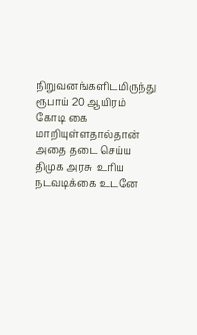நிறுவனங்களிடமிருந்து ரூபாய் 20 ஆயிரம் கோடி கை மாறியுள்ளதால்தான் அதை தடை செய்ய திமுக அரசு  உரிய நடவடிக்கை உடனே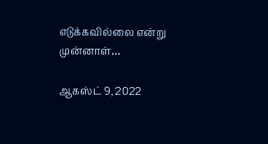எடுக்கவில்லை என்று முன்னாள்…

ஆகஸ்ட் 9, 2022